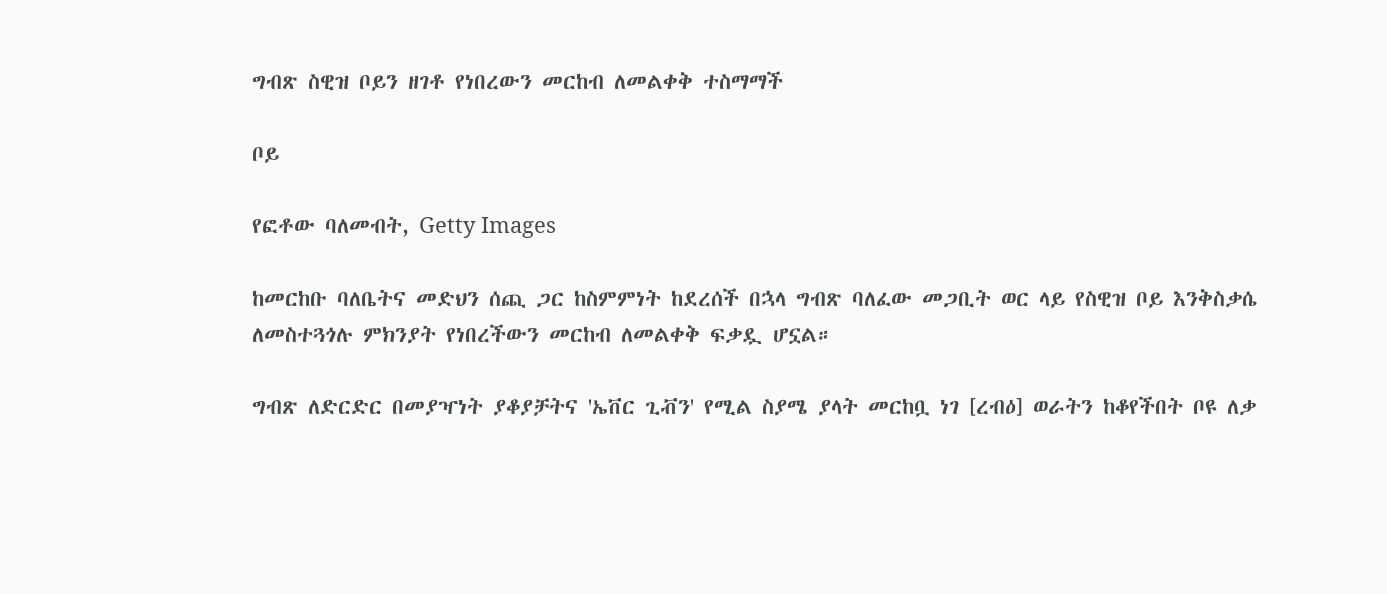ግብጽ ስዊዝ ቦይን ዘገቶ የነበረውን መርከብ ለመልቀቅ ተስማማች

ቦይ

የፎቶው ባለመብት, Getty Images

ከመርከቡ ባለቤትና መድህን ሰጪ ጋር ከስምምነት ከደረሰች በኋላ ግብጽ ባለፈው መጋቢት ወር ላይ የስዊዝ ቦይ እንቅስቃሴ ለመስተጓጎሉ ምክንያት የነበረችውን መርከብ ለመልቀቅ ፍቃዷ ሆኗል።

ግብጽ ለድርድር በመያዣነት ያቆያቻትና 'ኤቨር ጊቭን' የሚል ስያሜ ያላት መርከቧ ነገ [ረብዕ] ወራትን ከቆየችበት ቦዩ ለቃ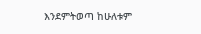እንደምትወጣ ከሁለቱም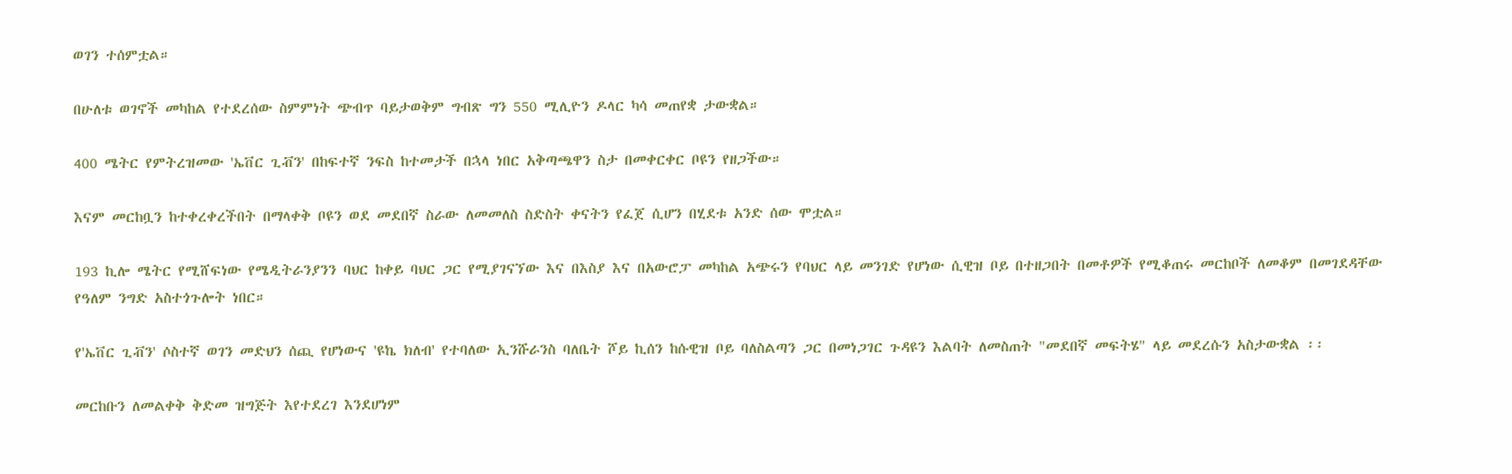ወገን ተሰምቷል።

በሁለቱ ወገኖች መካከል የተደረሰው ስምምነት ጭብጥ ባይታወቅም ግብጽ ግን 550 ሚሊዮን ዶላር ካሳ መጠየቋ ታውቋል።

400 ሜትር የምትረዝመው 'ኤቨር ጊቭን' በከፍተኛ ንፍስ ከተመታች በኋላ ነበር አቅጣጫዋን ስታ በመቀርቀር ቦዩን የዘጋችው።

እናም መርከቧን ከተቀረቀረችበት በማላቀቅ ቦዩን ወደ መደበኛ ስራው ለመመለስ ስድስት ቀናትን የፈጀ ሲሆን በሂደቱ አንድ ሰው ሞቷል።

193 ኪሎ ሜትር የሚሸፍነው የሜዲትራንያንን ባህር ከቀይ ባህር ጋር የሚያገናኘው እና በእስያ እና በአውሮፓ መካከል አጭሩን የባህር ላይ መንገድ የሆነው ሲዊዝ ቦይ በተዘጋበት በመቶዎች የሚቆጠሩ መርከቦች ለመቆም በመገደዳቸው የዓለም ንግድ አስተጎጉሎት ነበር።

የ'ኤቨር ጊቭን' ሶስተኛ ወገን መድህን ሰጪ የሆነውና 'ዩኬ ክለብ' የተባለው ኢንሹራንስ ባለቤት ሾይ ኪሰን ከሱዊዝ ቦይ ባለስልጣን ጋር በመነጋገር ጉዳዩን እልባት ለመስጠት "መደበኛ መፍትሄ" ላይ መደረሱን አስታውቋል ፡፡

መርከቡን ለመልቀቅ ቅድመ ዝግጅት እየተደረገ እንደሆነም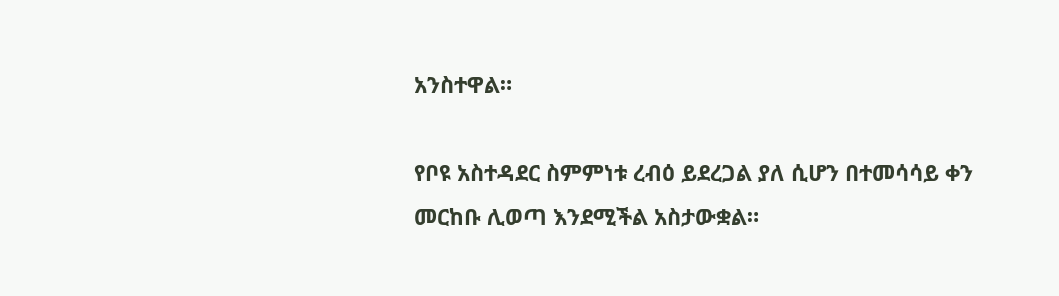አንስተዋል።

የቦዩ አስተዳደር ስምምነቱ ረብዕ ይደረጋል ያለ ሲሆን በተመሳሳይ ቀን መርከቡ ሊወጣ እንደሚችል አስታውቋል።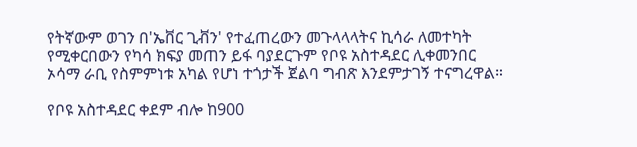የትኛውም ወገን በ'ኤቨር ጊቭን' የተፈጠረውን መጉላላላትና ኪሳራ ለመተካት የሚቀርበውን የካሳ ክፍያ መጠን ይፋ ባያደርጉም የቦዩ አስተዳደር ሊቀመንበር ኦሳማ ራቢ የስምምነቱ አካል የሆነ ተጎታች ጀልባ ግብጽ እንደምታገኝ ተናግረዋል።

የቦዩ አስተዳደር ቀደም ብሎ ከ900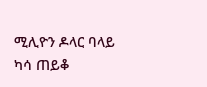ሚሊዮን ዶላር ባላይ ካሳ ጠይቆ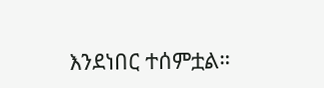እንደነበር ተሰምቷል።